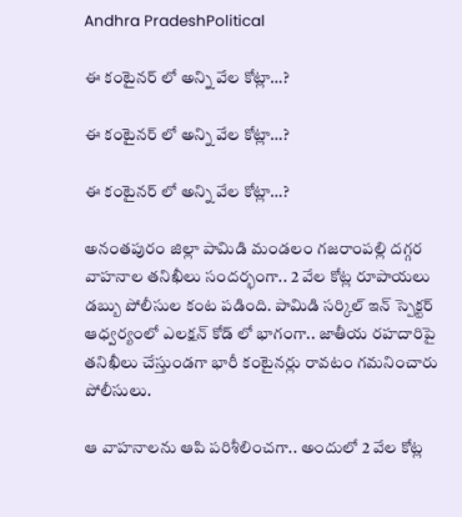Andhra PradeshPolitical

ఈ కంటైనర్ లో అన్ని వేల కోట్లా…?

ఈ కంటైనర్ లో అన్ని వేల కోట్లా…?

ఈ కంటైనర్ లో అన్ని వేల కోట్లా…?

అనంతపురం జిల్లా పామిడి మండలం గజరాంపల్లి దగ్గర వాహనాల తనిఖీలు సందర్భంగా.. 2 వేల కోట్ల రూపాయలు డబ్బు పోలీసుల కంట పడింది. పామిడి సర్కిల్ ఇన్ స్పెక్టర్ ఆధ్వర్యంలో ఎలక్షన్ కోడ్ లో భాగంగా.. జాతీయ రహదారిపై తనిఖీలు చేస్తుండగా భారీ కంటైనర్లు రావటం గమనించారు పోలీసులు.

ఆ వాహనాలను ఆపి పరిశీలించగా.. అందులో 2 వేల కోట్ల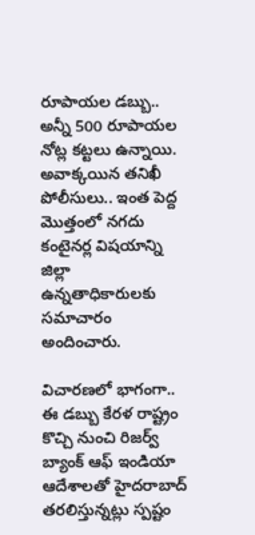రూపాయల డబ్బు.. అన్నీ 500 రూపాయల నోట్ల కట్టలు ఉన్నాయి. అవాక్కయిన తనిఖీ పోలీసులు.. ఇంత పెద్ద మొత్తంలో నగదు కంటైనర్ల విషయాన్ని జిల్లా ఉన్నతాధికారులకు సమాచారం అందించారు.

విచారణలో భాగంగా.. ఈ డబ్బు కేరళ రాష్ట్రం కొచ్చి నుంచి రిజర్వ్ బ్యాంక్ ఆఫ్ ఇండియా ఆదేశాలతో హైదరాబాద్ తరలిస్తున్నట్లు స్పష్టం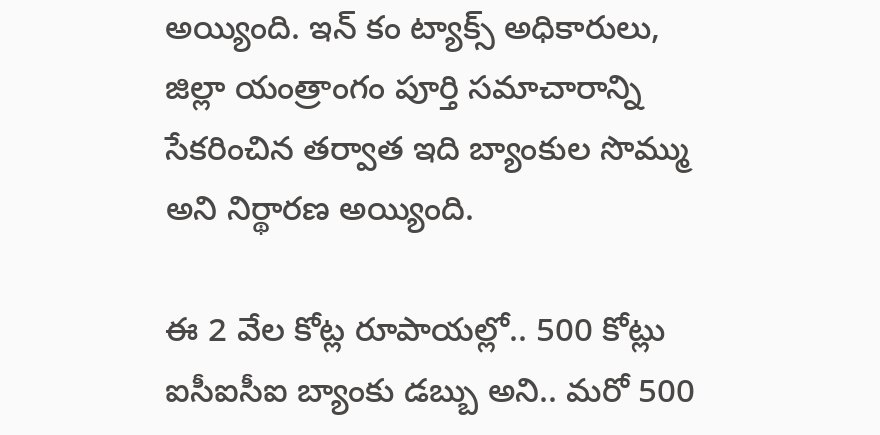అయ్యింది. ఇన్ కం ట్యాక్స్ అధికారులు, జిల్లా యంత్రాంగం పూర్తి సమాచారాన్ని సేకరించిన తర్వాత ఇది బ్యాంకుల సొమ్ము అని నిర్థారణ అయ్యింది.

ఈ 2 వేల కోట్ల రూపాయల్లో.. 500 కోట్లు ఐసీఐసీఐ బ్యాంకు డబ్బు అని.. మరో 500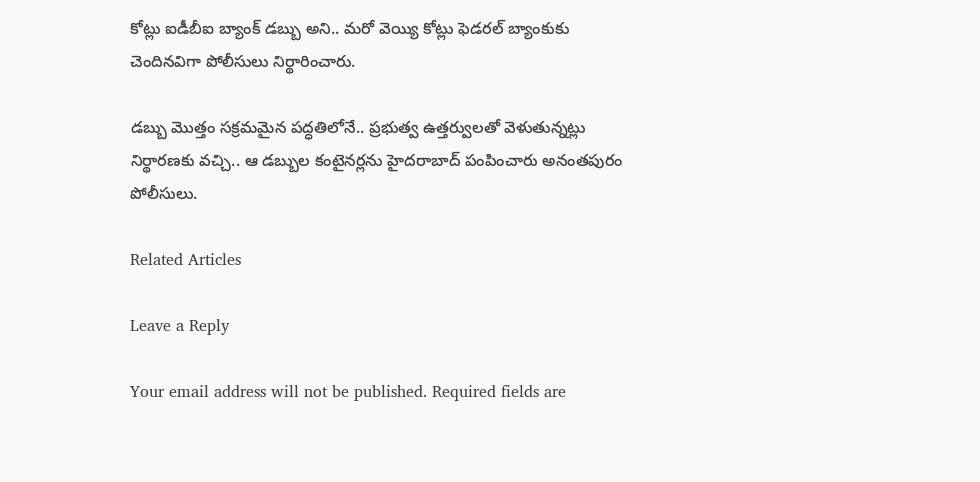కోట్లు ఐడీబీఐ బ్యాంక్ డబ్బు అని.. మరో వెయ్యి కోట్లు ఫెడరల్ బ్యాంకుకు చెందినవిగా పోలీసులు నిర్థారించారు.

డబ్బు మొత్తం సక్రమమైన పద్ధతిలోనే.. ప్రభుత్వ ఉత్తర్వులతో వెళుతున్నట్లు నిర్థారణకు వచ్చి.. ఆ డబ్బుల కంటైనర్లను హైదరాబాద్ పంపించారు అనంతపురం పోలీసులు.

Related Articles

Leave a Reply

Your email address will not be published. Required fields are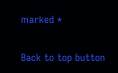marked *

Back to top button